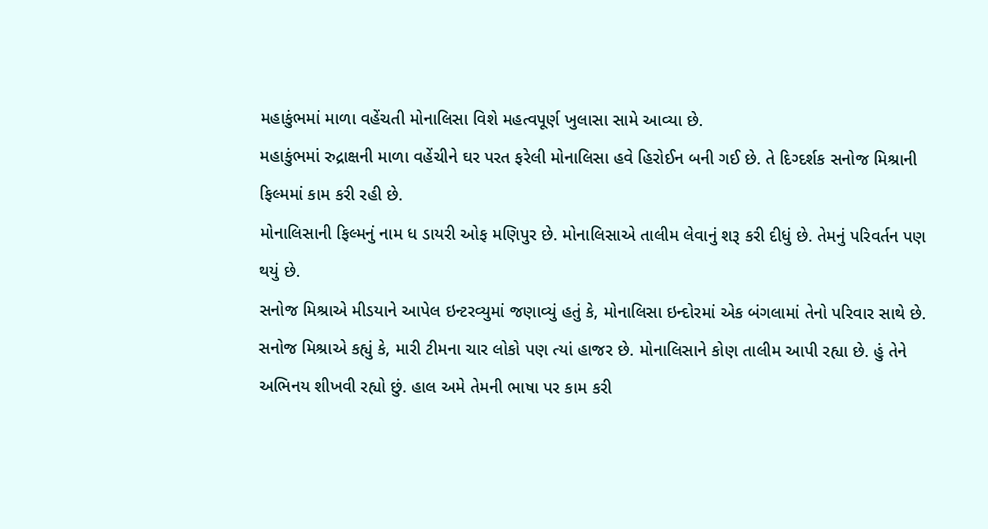મહાકુંભમાં માળા વહેંચતી મોનાલિસા વિશે મહત્વપૂર્ણ ખુલાસા સામે આવ્યા છે.
મહાકુંભમાં રુદ્રાક્ષની માળા વહેંચીને ઘર પરત ફરેલી મોનાલિસા હવે હિરોઈન બની ગઈ છે. તે દિગ્દર્શક સનોજ મિશ્રાની ફિલ્મમાં કામ કરી રહી છે.
મોનાલિસાની ફિલ્મનું નામ ધ ડાયરી ઓફ મણિપુર છે. મોનાલિસાએ તાલીમ લેવાનું શરૂ કરી દીધું છે. તેમનું પરિવર્તન પણ થયું છે.
સનોજ મિશ્રાએ મીડયાને આપેલ ઇન્ટરવ્યુમાં જણાવ્યું હતું કે, મોનાલિસા ઇન્દોરમાં એક બંગલામાં તેનો પરિવાર સાથે છે.
સનોજ મિશ્રાએ કહ્યું કે, મારી ટીમના ચાર લોકો પણ ત્યાં હાજર છે. મોનાલિસાને કોણ તાલીમ આપી રહ્યા છે. હું તેને અભિનય શીખવી રહ્યો છું. હાલ અમે તેમની ભાષા પર કામ કરી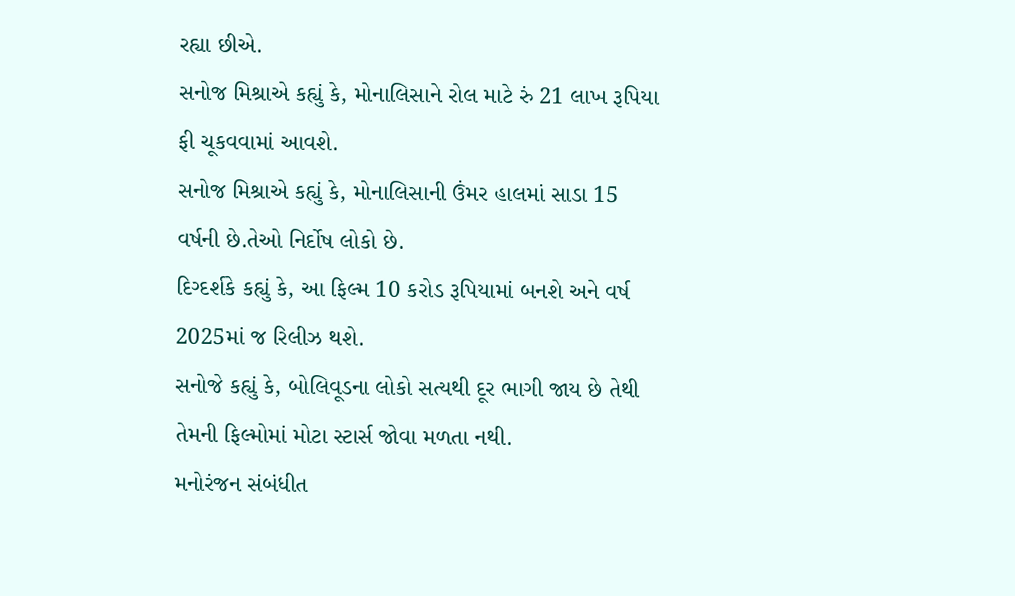રહ્યા છીએ.
સનોજ મિશ્રાએ કહ્યું કે, મોનાલિસાને રોલ માટે રું 21 લાખ રૂપિયા ફી ચૂકવવામાં આવશે.
સનોજ મિશ્રાએ કહ્યું કે, મોનાલિસાની ઉંમર હાલમાં સાડા 15 વર્ષની છે.તેઓ નિર્દોષ લોકો છે.
દિગ્દર્શકે કહ્યું કે, આ ફિલ્મ 10 કરોડ રૂપિયામાં બનશે અને વર્ષ 2025માં જ રિલીઝ થશે.
સનોજે કહ્યું કે, બોલિવૂડના લોકો સત્યથી દૂર ભાગી જાય છે તેથી તેમની ફિલ્મોમાં મોટા સ્ટાર્સ જોવા મળતા નથી.
મનોરંજન સંબંધીત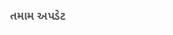તમામ અપડેટ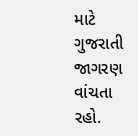માટે ગુજરાતી જાગરણ વાંચતા રહો.